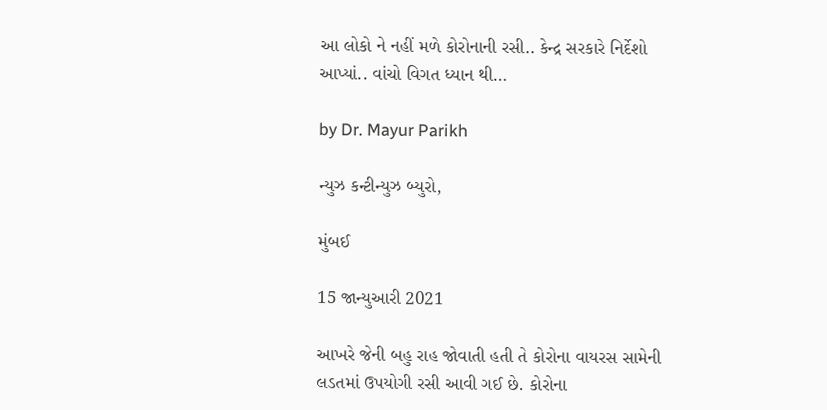આ લોકો ને નહીં મળે કોરોનાની રસી.. કેન્દ્ર સરકારે નિર્દેશો આપ્યાં.. વાંચો વિગત ધ્યાન થી…

by Dr. Mayur Parikh

ન્યુઝ કન્ટીન્યુઝ બ્યુરો,

મુંબઈ

15 જાન્યુઆરી 2021

આખરે જેની બહુ રાહ જોવાતી હતી તે કોરોના વાયરસ સામેની લડતમાં ઉપયોગી રસી આવી ગઈ છે. કોરોના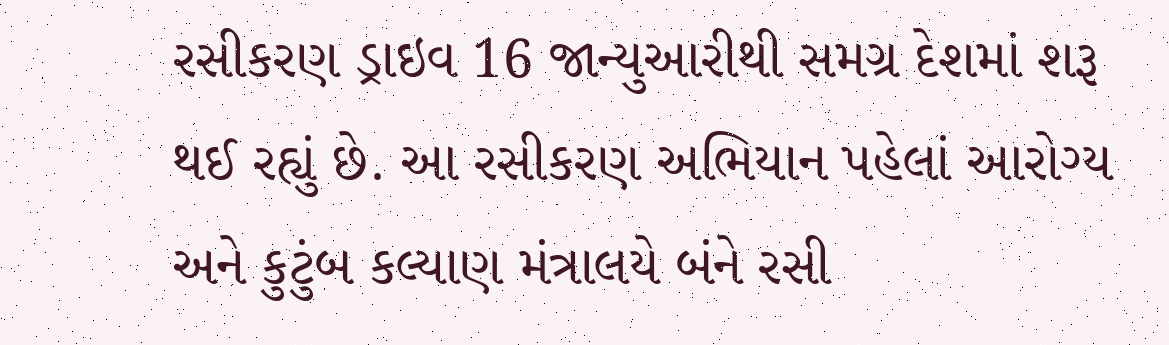રસીકરણ ડ્રાઇવ 16 જાન્યુઆરીથી સમગ્ર દેશમાં શરૂ થઈ રહ્યું છે. આ રસીકરણ અભિયાન પહેલાં આરોગ્ય અને કુટુંબ કલ્યાણ મંત્રાલયે બંને રસી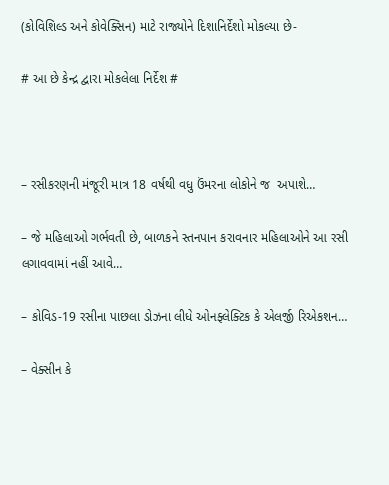(કોવિશિલ્ડ અને કોવેક્સિન) માટે રાજ્યોને દિશાનિર્દેશો મોકલ્યા છે-

# આ છે કેન્દ્ર દ્વારા મોકલેલા નિર્દેશ #



– રસીકરણની મંજૂરી માત્ર 18 વર્ષથી વધુ ઉંમરના લોકોને જ  અપાશે…

– જે મહિલાઓ ગર્ભવતી છે, બાળકને સ્તનપાન કરાવનાર મહિલાઓને આ રસી લગાવવામાં નહીં આવે…

– કોવિડ-19 રસીના પાછલા ડોઝના લીધે ઓનફ્લેક્ટિક કે એલર્જી રિએકશન…

– વેક્સીન કે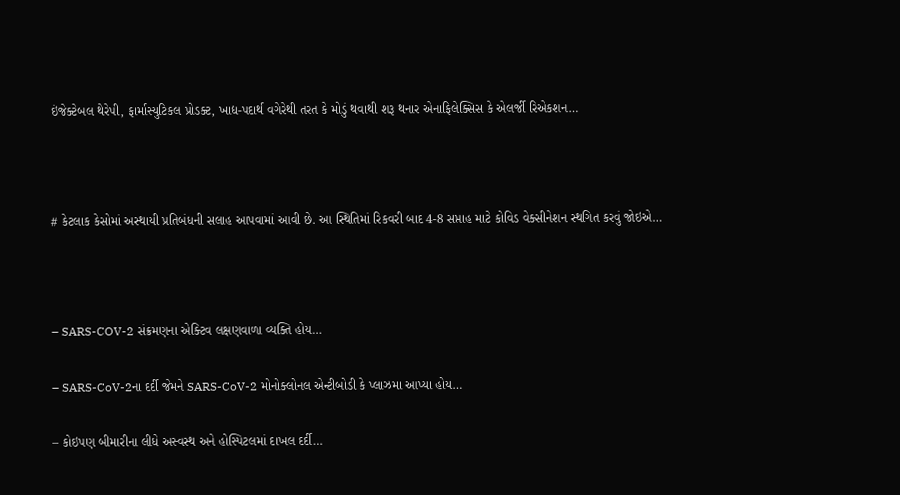ઇંજેક્ટેબલ થેરેપી, ફાર્માસ્યુટિકલ પ્રોડક્ટ, ખાદ્ય-પદાર્થ વગેરેથી તરત કે મોડું થવાથી શરૂ થનાર એનાફિલેક્સિસ કે એલર્જી રિએકશન…



# કેટલાક કેસોમાં અસ્થાયી પ્રતિબંધની સલાહ આપવામાં આવી છે. આ સ્થિતિમાં રિકવરી બાદ 4-8 સપ્તાહ માટે કોવિડ વેક્સીનેશન સ્થગિત કરવું જોઇએ…



– SARS-COV-2 સંક્રમણના એક્ટિવ લક્ષણવાળા વ્યક્તિ હોય…

– SARS-CoV-2ના દર્દી જેમને SARS-CoV-2 મોનોક્લોનલ એન્ટીબોડી કે પ્લાઝમા આપ્યા હોય…

– કોઇપણ બીમારીના લીધે અસ્વસ્થ અને હોસ્પિટલમાં દાખલ દર્દી…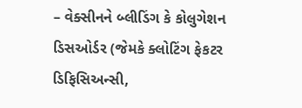– વેક્સીનને બ્લીડિંગ કે કોલુગેશન ડિસઓર્ડર (જેમકે ક્લોટિંગ ફેકટર ડિફિસિઅન્સી,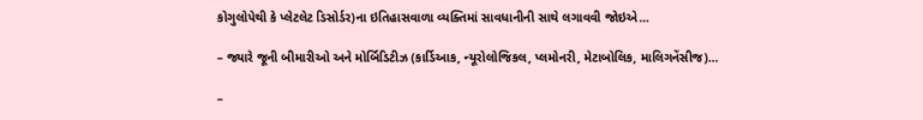કોગુલોપેથી કે પ્લેટલેટ ડિસોર્ડર)ના ઇતિહાસવાળા વ્યક્તિમાં સાવધાનીની સાથે લગાવવી જોઇએ…

– જ્યારે જૂની બીમારીઓ અને મોર્બિડિટીઝ (કાર્ડિઆક, ન્યૂરોલોજિકલ, પ્લમોનરી, મેટાબોલિક, માલિગનેંસીજ)…

–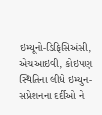ઇમ્યૂનો-ડિફિસિઅંસી, એચઆઇવી, કોઇપણ સ્થિતિના લીધે ઇમ્યુન-સપ્રેશનના દર્દીઓ ને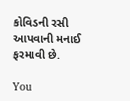કોવિડની રસી આપવાની મનાઈ ફરમાવી છે.

You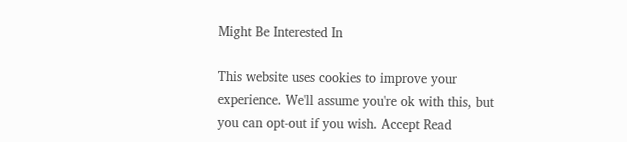Might Be Interested In

This website uses cookies to improve your experience. We'll assume you're ok with this, but you can opt-out if you wish. Accept Read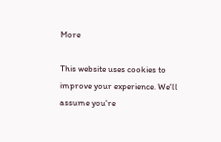More

This website uses cookies to improve your experience. We'll assume you're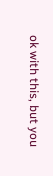ok with this, but you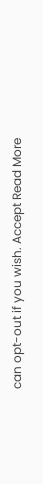can opt-out if you wish. Accept Read More